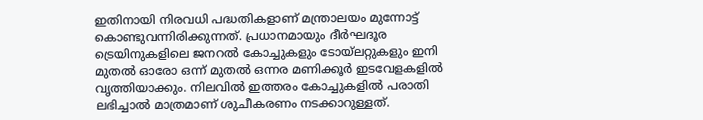ഇതിനായി നിരവധി പദ്ധതികളാണ് മന്ത്രാലയം മുന്നോട്ട് കൊണ്ടുവന്നിരിക്കുന്നത്. പ്രധാനമായും ദീർഘദൂര ട്രെയിനുകളിലെ ജനറൽ കോച്ചുകളും ടോയ്ലറ്റുകളും ഇനി മുതൽ ഓരോ ഒന്ന് മുതൽ ഒന്നര മണിക്കൂർ ഇടവേളകളിൽ വൃത്തിയാക്കും. നിലവിൽ ഇത്തരം കോച്ചുകളിൽ പരാതി ലഭിച്ചാൽ മാത്രമാണ് ശുചീകരണം നടക്കാറുള്ളത്.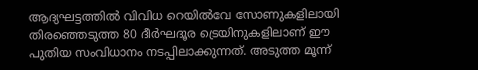ആദ്യഘട്ടത്തിൽ വിവിധ റെയിൽവേ സോണുകളിലായി തിരഞ്ഞെടുത്ത 80 ദീർഘദൂര ട്രെയിനുകളിലാണ് ഈ പുതിയ സംവിധാനം നടപ്പിലാക്കുന്നത്. അടുത്ത മൂന്ന്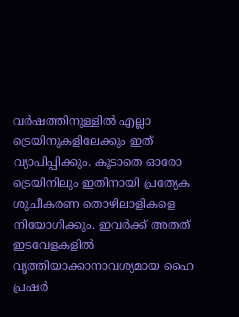വർഷത്തിനുള്ളിൽ എല്ലാ ട്രെയിനുകളിലേക്കും ഇത് വ്യാപിപ്പിക്കും. കൂടാതെ ഓരോ ട്രെയിനിലും ഇതിനായി പ്രത്യേക ശുചീകരണ തൊഴിലാളികളെ നിയോഗിക്കും. ഇവർക്ക് അതത് ഇടവേളകളിൽ വൃത്തിയാക്കാനാവശ്യമായ ഹൈ പ്രഷർ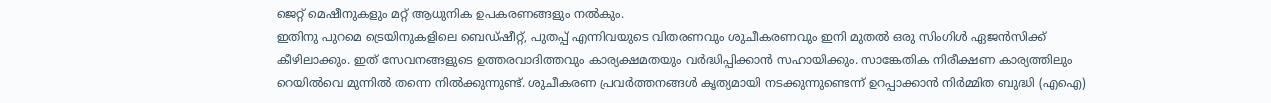ജെറ്റ് മെഷീനുകളും മറ്റ് ആധുനിക ഉപകരണങ്ങളും നൽകും.
ഇതിനു പുറമെ ട്രെയിനുകളിലെ ബെഡ്ഷീറ്റ്, പുതപ്പ് എന്നിവയുടെ വിതരണവും ശുചീകരണവും ഇനി മുതൽ ഒരു സിംഗിൾ ഏജൻസിക്ക് കീഴിലാക്കും. ഇത് സേവനങ്ങളുടെ ഉത്തരവാദിത്തവും കാര്യക്ഷമതയും വർദ്ധിപ്പിക്കാൻ സഹായിക്കും. സാങ്കേതിക നിരീക്ഷണ കാര്യത്തിലും റെയിൽവെ മുന്നിൽ തന്നെ നിൽക്കുന്നുണ്ട്. ശുചീകരണ പ്രവർത്തനങ്ങൾ കൃത്യമായി നടക്കുന്നുണ്ടെന്ന് ഉറപ്പാക്കാൻ നിർമ്മിത ബുദ്ധി (എഐ)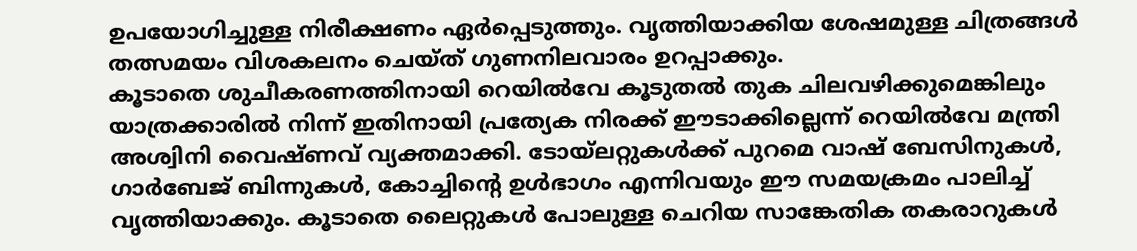ഉപയോഗിച്ചുള്ള നിരീക്ഷണം ഏർപ്പെടുത്തും. വൃത്തിയാക്കിയ ശേഷമുള്ള ചിത്രങ്ങൾ തത്സമയം വിശകലനം ചെയ്ത് ഗുണനിലവാരം ഉറപ്പാക്കും.
കൂടാതെ ശുചീകരണത്തിനായി റെയിൽവേ കൂടുതൽ തുക ചിലവഴിക്കുമെങ്കിലും യാത്രക്കാരിൽ നിന്ന് ഇതിനായി പ്രത്യേക നിരക്ക് ഈടാക്കില്ലെന്ന് റെയിൽവേ മന്ത്രി അശ്വിനി വൈഷ്ണവ് വ്യക്തമാക്കി. ടോയ്ലറ്റുകൾക്ക് പുറമെ വാഷ് ബേസിനുകൾ, ഗാർബേജ് ബിന്നുകൾ, കോച്ചിന്റെ ഉൾഭാഗം എന്നിവയും ഈ സമയക്രമം പാലിച്ച് വൃത്തിയാക്കും. കൂടാതെ ലൈറ്റുകൾ പോലുള്ള ചെറിയ സാങ്കേതിക തകരാറുകൾ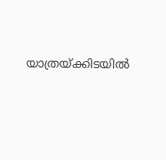യാത്രയ്ക്കിടയിൽ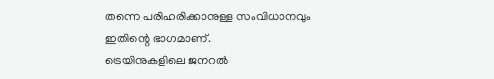തന്നെ പരിഹരിക്കാനുള്ള സംവിധാനവും ഇതിന്റെ ഭാഗമാണ്.
ട്രെയിനുകളിലെ ജനറൽ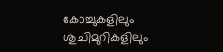കോച്ചുകളിലും ശുചിമുറികളിലും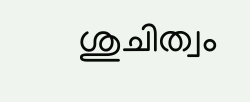ശുചിത്വം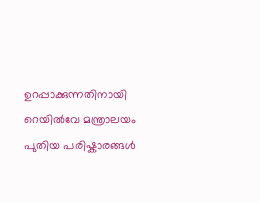ഉറപ്പാക്കുന്നതിനായി റെയിൽവേ മന്ത്രാലയം പുതിയ പരിഷ്കാരങ്ങൾ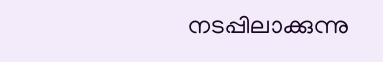നടപ്പിലാക്കുന്നു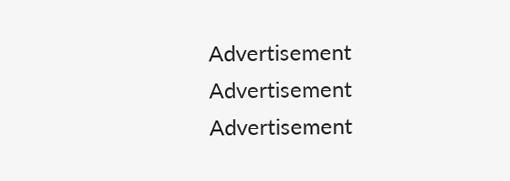Advertisement
Advertisement
Advertisement